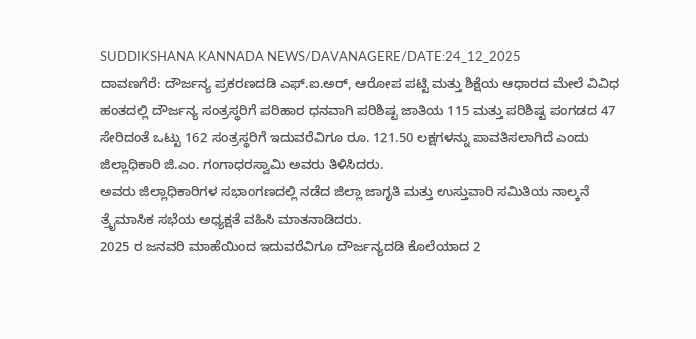SUDDIKSHANA KANNADA NEWS/DAVANAGERE/DATE:24_12_2025
ದಾವಣಗೆರೆ: ದೌರ್ಜನ್ಯ ಪ್ರಕರಣದಡಿ ಎಫ್.ಐ.ಅರ್, ಆರೋಪ ಪಟ್ಟಿ ಮತ್ತು ಶಿಕ್ಷೆಯ ಆಧಾರದ ಮೇಲೆ ವಿವಿಧ ಹಂತದಲ್ಲಿ ದೌರ್ಜನ್ಯ ಸಂತ್ರಸ್ಥರಿಗೆ ಪರಿಹಾರ ಧನವಾಗಿ ಪರಿಶಿಷ್ಟ ಜಾತಿಯ 115 ಮತ್ತು ಪರಿಶಿಷ್ಟ ಪಂಗಡದ 47 ಸೇರಿದಂತೆ ಒಟ್ಟು 162 ಸಂತ್ರಸ್ಥರಿಗೆ ಇದುವರೆವಿಗೂ ರೂ. 121.50 ಲಕ್ಷಗಳನ್ನು ಪಾವತಿಸಲಾಗಿದೆ ಎಂದು ಜಿಲ್ಲಾಧಿಕಾರಿ ಜಿ.ಎಂ. ಗಂಗಾಧರಸ್ವಾಮಿ ಅವರು ತಿಳಿಸಿದರು.
ಅವರು ಜಿಲ್ಲಾಧಿಕಾರಿಗಳ ಸಭಾಂಗಣದಲ್ಲಿ ನಡೆದ ಜಿಲ್ಲಾ ಜಾಗೃತಿ ಮತ್ತು ಉಸ್ತುವಾರಿ ಸಮಿತಿಯ ನಾಲ್ಕನೆ ತ್ರೈಮಾಸಿಕ ಸಭೆಯ ಅಧ್ಯಕ್ಷತೆ ವಹಿಸಿ ಮಾತನಾಡಿದರು.
2025 ರ ಜನವರಿ ಮಾಹೆಯಿಂದ ಇದುವರೆವಿಗೂ ದೌರ್ಜನ್ಯದಡಿ ಕೊಲೆಯಾದ 2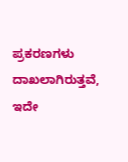ಪ್ರಕರಣಗಳು ದಾಖಲಾಗಿರುತ್ತವೆ, ಇದೇ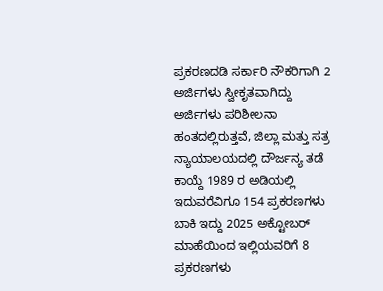ಪ್ರಕರಣದಡಿ ಸರ್ಕಾರಿ ನೌಕರಿಗಾಗಿ 2 ಅರ್ಜಿಗಳು ಸ್ವೀಕೃತವಾಗಿದ್ದು ಅರ್ಜಿಗಳು ಪರಿಶೀಲನಾ ಹಂತದಲ್ಲಿರುತ್ತವೆ, ಜಿಲ್ಲಾ ಮತ್ತು ಸತ್ರ ನ್ಯಾಯಾಲಯದಲ್ಲಿ ದೌರ್ಜನ್ಯ ತಡೆ ಕಾಯ್ದೆ 1989 ರ ಅಡಿಯಲ್ಲಿ ಇದುವರೆವಿಗೂ 154 ಪ್ರಕರಣಗಳು ಬಾಕಿ ಇದ್ದು 2025 ಅಕ್ಟೋಬರ್ ಮಾಹೆಯಿಂದ ಇಲ್ಲಿಯವರಿಗೆ 8 ಪ್ರಕರಣಗಳು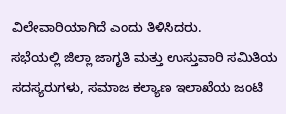ವಿಲೇವಾರಿಯಾಗಿದೆ ಎಂದು ತಿಳಿಸಿದರು.
ಸಭೆಯಲ್ಲಿ ಜಿಲ್ಲಾ ಜಾಗೃತಿ ಮತ್ತು ಉಸ್ತುವಾರಿ ಸಮಿತಿಯ ಸದಸ್ಯರುಗಳು, ಸಮಾಜ ಕಲ್ಯಾಣ ಇಲಾಖೆಯ ಜಂಟಿ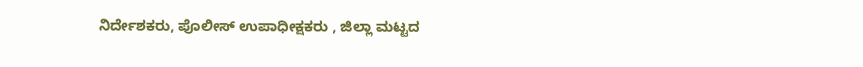ನಿರ್ದೇಶಕರು, ಪೊಲೀಸ್ ಉಪಾಧೀಕ್ಷಕರು , ಜಿಲ್ಲಾ ಮಟ್ಟದ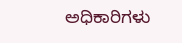ಅಧಿಕಾರಿಗಳು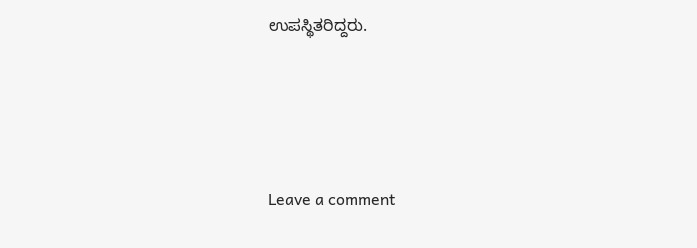ಉಪಸ್ಥಿತರಿದ್ದರು.




Leave a comment